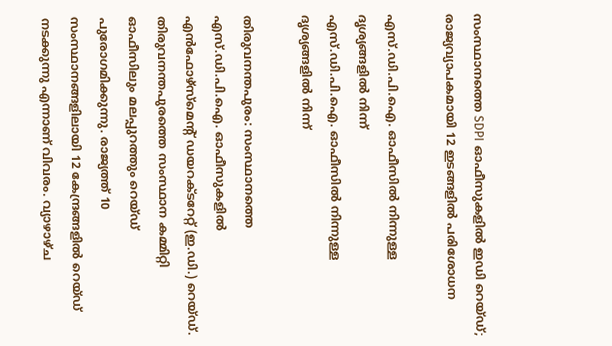സംസ്ഥാനത്തെ SDPI ഓഫീസുകളിൽ ഇഡി റെയ്ഡ്; രാജ്യവ്യാപകമായി 12 ഇടങ്ങളിൽ പരിശോധന

എസ്.ഡി.പി.ഐ. ഓഫീസിൽ നിന്നുള്ള ദൃശ്യങ്ങളിൽ നിന്ന്
എസ്.ഡി.പി.ഐ. ഓഫീസിൽ നിന്നുള്ള ദൃശ്യങ്ങളിൽ നിന്ന്

തിരുവനന്തപുരം: സംസ്ഥാനത്തെ എസ്.ഡി.പി.ഐ. ഓഫീസുകളിൽ എൻഫോഴ്‌സ്‌മെന്റ് ഡയറക്ടറേറ്റ് (ഇ.ഡി.) റെയ്ഡ്. തിരുവനന്തപുരത്തെ സംസ്ഥാന കമ്മിറ്റി ഓഫീസിലും മലപ്പുറത്തും റെയ്ഡ് പുരോഗമിക്കുന്നു. രാജ്യത്ത് 10 സംസ്ഥാനങ്ങളിലായി 12 കേന്ദ്രങ്ങളിൽ റെയ്ഡ് നടക്കുന്നു എന്നാണ് വിവരം. വ്യാഴാഴ്ച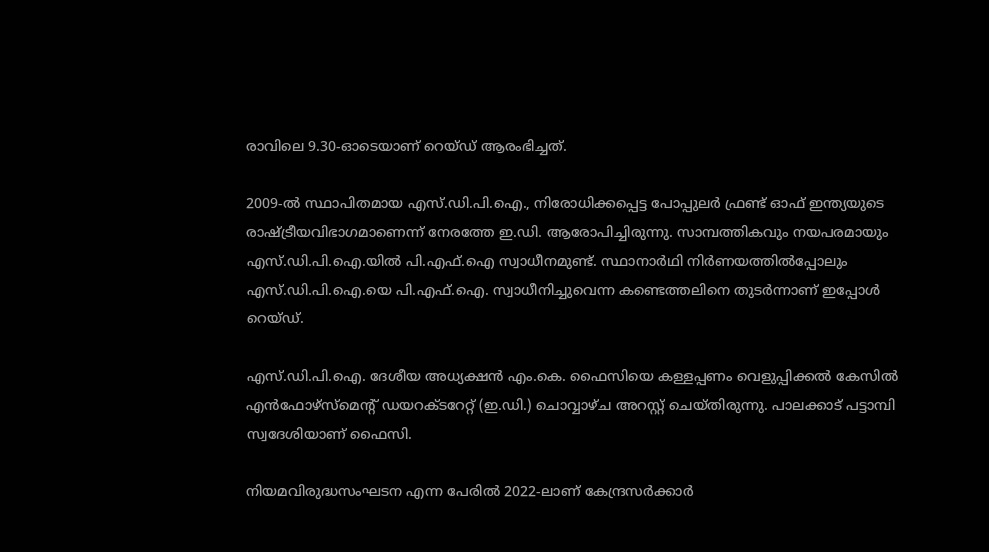രാവിലെ 9.30-ഓടെയാണ് റെയ്ഡ് ആരംഭിച്ചത്.

2009-ൽ സ്ഥാപിതമായ എസ്.ഡി.പി.ഐ., നിരോധിക്കപ്പെട്ട പോപ്പുലർ ഫ്രണ്ട് ഓഫ് ഇന്ത്യയുടെ രാഷ്ട്രീയവിഭാഗമാണെന്ന്‌ നേരത്തേ ഇ.ഡി. ആരോപിച്ചിരുന്നു. സാമ്പത്തികവും നയപരമായും എസ്.ഡി.പി.ഐ.യിൽ പി.എഫ്.ഐ സ്വാധീനമുണ്ട്. സ്ഥാനാർഥി നിർണയത്തിൽപ്പോലും എസ്.ഡി.പി.ഐ.യെ പി.എഫ്.ഐ. സ്വാധീനിച്ചുവെന്ന കണ്ടെത്തലിനെ തുടർന്നാണ് ഇപ്പോൾ റെയ്ഡ്.

എസ്.ഡി.പി.ഐ. ദേശീയ അധ്യക്ഷൻ എം.കെ. ഫൈസിയെ കള്ളപ്പണം വെളുപ്പിക്കൽ കേസിൽ എൻഫോഴ്‌സ്‌മെന്റ് ഡയറക്ടറേറ്റ് (ഇ.ഡി.) ചൊവ്വാഴ്ച അറസ്റ്റ് ചെയ്തിരുന്നു. പാലക്കാട്‌ പട്ടാമ്പി സ്വദേശിയാണ്‌ ഫൈസി.

നിയമവിരുദ്ധസംഘടന എന്ന പേരിൽ 2022-ലാണ് കേന്ദ്രസർക്കാർ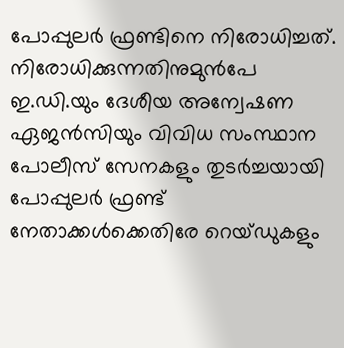പോപ്പുലർ ഫ്രണ്ടിനെ നിരോധിച്ചത്. നിരോധിക്കുന്നതിനുമുൻപേ ഇ.ഡി.യും ദേശീയ അന്വേഷണ ഏജൻസിയും വിവിധ സംസ്ഥാന പോലീസ്‌ സേനകളും തുടർച്ചയായി പോപ്പുലർ ഫ്രണ്ട് നേതാക്കൾക്കെതിരേ റെയ്ഡുകളും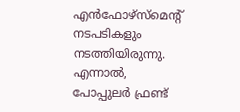എൻഫോഴ്സ്‌മെന്റ് നടപടികളും നടത്തിയിരുന്നു. എന്നാൽ, പോപ്പുലർ ഫ്രണ്ട്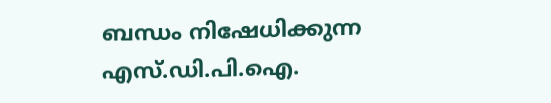ബന്ധം നിഷേധിക്കുന്ന എസ്.ഡി.പി.ഐ.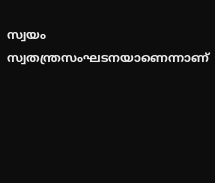സ്വയം സ്വതന്ത്രസംഘടനയാണെന്നാണ്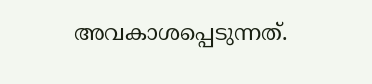അവകാശപ്പെടുന്നത്.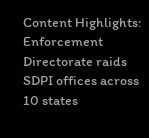Content Highlights: Enforcement Directorate raids SDPI offices across 10 states